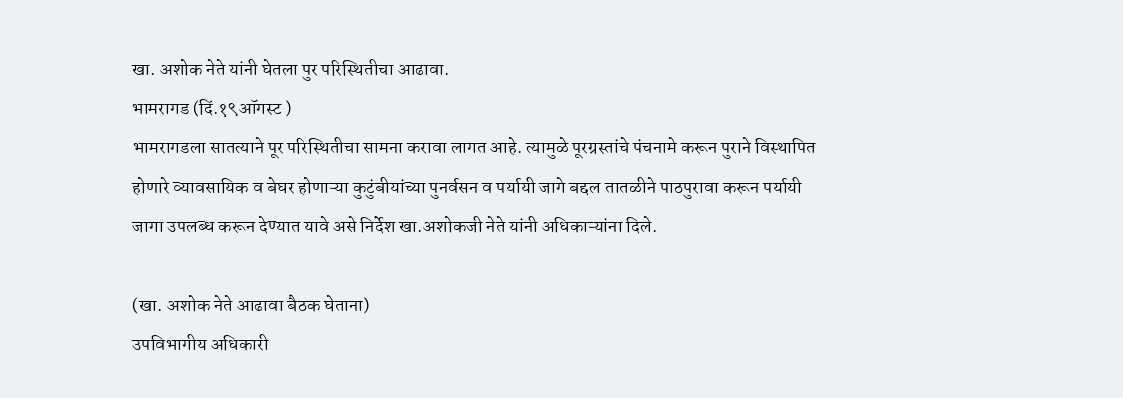खा. अशोक नेते यांनी घेतला पुर परिस्थितीचा आढावा.
भामरागड (दिं.१९ऑगस्ट )
भामरागडला सातत्याने पूर परिस्थितीचा सामना करावा लागत आहे. त्यामुळे पूरग्रस्तांचे पंचनामे करून पुराने विस्थापित होणारे व्यावसायिक व बेघर होणाऱ्या कुटुंबीयांच्या पुनर्वसन व पर्यायी जागे बद्दल तातळीने पाठपुरावा करून पर्यायी जागा उपलब्ध करून देण्यात यावे असे निर्देश खा.अशोकजी नेते यांनी अधिकाऱ्यांना दिले.

(खा. अशोक नेते आढावा बैठक घेताना)
उपविभागीय अधिकारी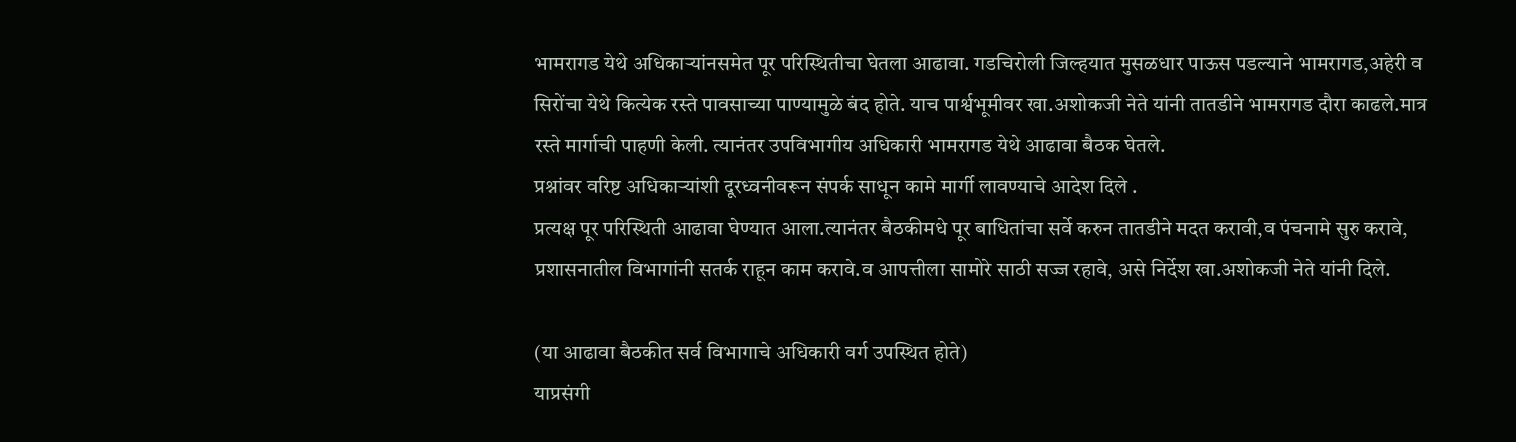भामरागड येथे अधिकाऱ्यांनसमेत पूर परिस्थितीचा घेतला आढावा. गडचिरोली जिल्हयात मुसळधार पाऊस पडल्याने भामरागड,अहेरी व सिरोंचा येथे कित्येक रस्ते पावसाच्या पाण्यामुळे बंद होते. याच पार्श्वभूमीवर खा.अशोकजी नेते यांनी तातडीने भामरागड दौरा काढले.मात्र रस्ते मार्गाची पाहणी केली. त्यानंतर उपविभागीय अधिकारी भामरागड येथे आढावा बैठक घेतले.
प्रश्नांवर वरिष्ट अधिकाऱ्यांशी दूरध्वनीवरून संपर्क साधून कामे मार्गी लावण्याचे आदेश दिले .
प्रत्यक्ष पूर परिस्थिती आढावा घेण्यात आला.त्यानंतर बैठकीमधे पूर बाधितांचा सर्वे करुन तातडीने मदत करावी,व पंचनामे सुरु करावे,
प्रशासनातील विभागांनी सतर्क राहून काम करावे.व आपत्तीला सामोरे साठी सज्ज रहावे, असे निर्देश खा.अशोकजी नेते यांनी दिले.

(या आढावा बैठकीत सर्व विभागाचे अधिकारी वर्ग उपस्थित होते)
याप्रसंगी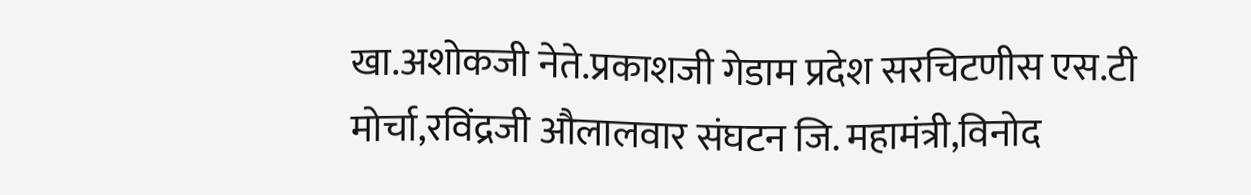खा.अशोकजी नेते.प्रकाशजी गेडाम प्रदेश सरचिटणीस एस.टी मोर्चा,रविंद्रजी औलालवार संघटन जि. महामंत्री,विनोद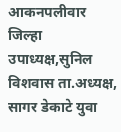आकनपलीवार जिल्हा उपाध्यक्ष,सुनिल विशवास ता.अध्यक्ष, सागर डेकाटे युवा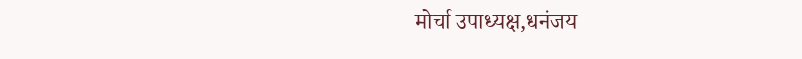मोर्चा उपाध्यक्ष,धनंजय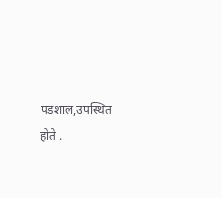पडशाल,उपस्थित होते .